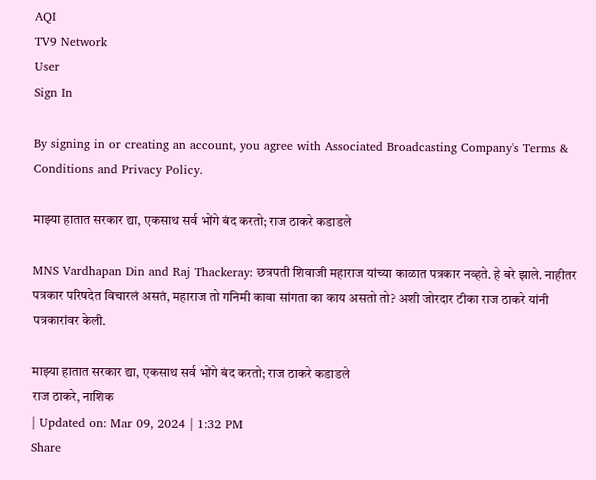AQI
TV9 Network
User
Sign In

By signing in or creating an account, you agree with Associated Broadcasting Company's Terms & Conditions and Privacy Policy.

माझ्या हातात सरकार द्या, एकसाथ सर्व भोंगे बंद करतो; राज ठाकरे कडाडले

MNS Vardhapan Din and Raj Thackeray: छत्रपती शिवाजी महाराज यांच्या काळात पत्रकार नव्हते. हे बरे झाले. नाहीतर पत्रकार परिषदेत विचारलं असतं, महाराज तो गनिमी कावा सांगता का काय असतो तो? अशी जोरदार टीका राज ठाकरे यांनी पत्रकारांवर केली.

माझ्या हातात सरकार द्या, एकसाथ सर्व भोंगे बंद करतो; राज ठाकरे कडाडले
राज ठाकरे, नाशिक
| Updated on: Mar 09, 2024 | 1:32 PM
Share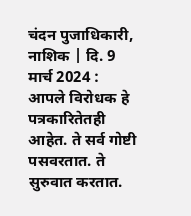चंदन पुजाधिकारी, नाशिक | दि. 9 मार्च 2024 : आपले विरोधक हे पत्रकारितेतही आहेत. ते सर्व गोष्टी पसवरतात. ते सुरुवात करतात.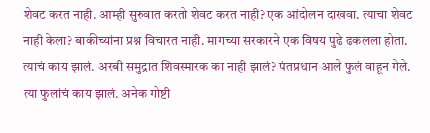शेवट करत नाही. आम्ही सुरुवात करतो शेवट करत नाही? एक आंदोलन दाखवा. त्याचा शेवट नाही केला? बाकीच्यांना प्रश्न विचारत नाही. मागच्या सरकारने एक विषय पुढे ढकलला होता. त्याचं काय झालं. अरबी समुद्रात शिवस्मारक का नाही झालं? पंतप्रधान आले फुलं वाहून गेले. त्या फुलांचं काय झालं. अनेक गोष्टी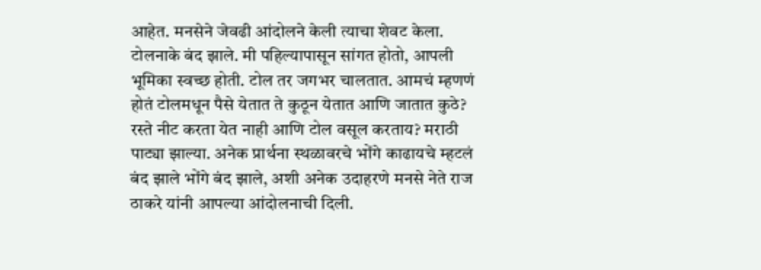आहेत. मनसेने जेवढी आंदोलने केली त्याचा शेवट केला. टोलनाके बंद झाले. मी पहिल्यापासून सांगत होतो, आपली भूमिका स्वच्छ होती. टोल तर जगभर चालतात. आमचं म्हणणं होतं टोलमधून पैसे येतात ते कुठून येतात आणि जातात कुठे? रस्ते नीट करता येत नाही आणि टोल वसूल करताय? मराठी पाट्या झाल्या. अनेक प्रार्थना स्थळावरचे भोंगे काढायचे म्हटलं बंद झाले भोंगे बंद झाले, अशी अनेक उदाहरणे मनसे नेते राज ठाकरे यांनी आपल्या आंदोलनाची दिली.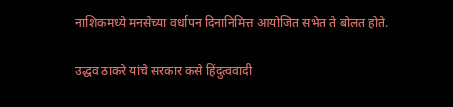नाशिकमध्ये मनसेच्या वर्धापन दिनानिमित्त आयोजित सभेत ते बोलत होते.

उद्धव ठाकरे यांचे सरकार कसे हिंदुत्ववादी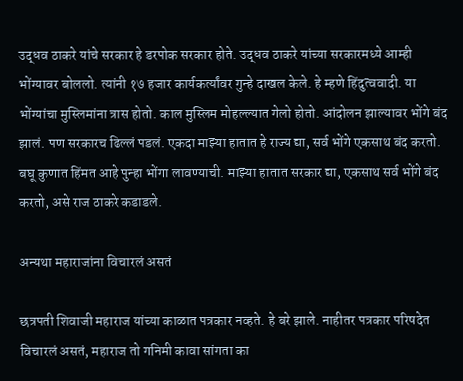उद्धव ठाकरे यांचे सरकार हे डरपोक सरकार होते. उद्धव ठाकरे यांच्या सरकारमध्ये आम्ही भोंग्यावर बोललो. त्यांनी १७ हजार कार्यकर्त्यांवर गुन्हे दाखल केले. हे म्हणे हिंदुत्ववादी. या भोंग्यांचा मुस्लिमांना त्रास होतो. काल मुस्लिम मोहल्ल्यात गेलो होतो. आंदोलन झाल्यावर भोंगे बंद झालं. पण सरकारच ढिल्लं पडलं. एकदा माझ्या हातात हे राज्य द्या, सर्व भोंगे एकसाथ बंद करतो. बघू कुणात हिंमत आहे पुन्हा भोंगा लावण्याची. माझ्या हातात सरकार द्या, एकसाथ सर्व भोंगे बंद करतो, असे राज ठाकरे कडाडले.

अन्यथा महाराजांना विचारलं असतं

छत्रपती शिवाजी महाराज यांच्या काळात पत्रकार नव्हते. हे बरे झाले. नाहीतर पत्रकार परिषदेत विचारलं असतं, महाराज तो गनिमी कावा सांगता का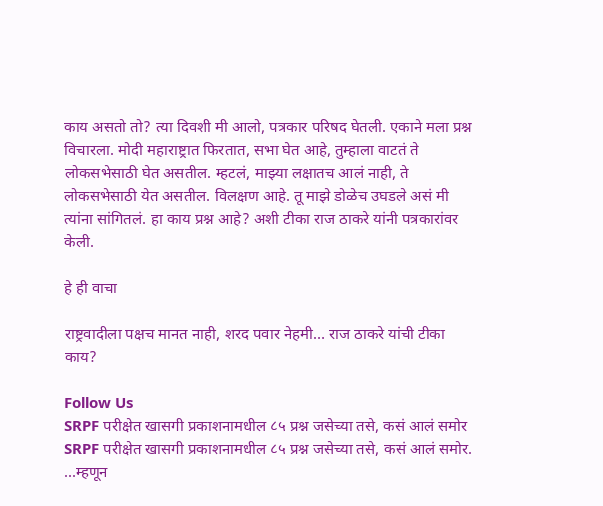काय असतो तो? त्या दिवशी मी आलो, पत्रकार परिषद घेतली. एकाने मला प्रश्न विचारला. मोदी महाराष्ट्रात फिरतात, सभा घेत आहे, तुम्हाला वाटतं ते लोकसभेसाठी घेत असतील. म्हटलं, माझ्या लक्षातच आलं नाही, ते लोकसभेसाठी येत असतील. विलक्षण आहे. तू माझे डोळेच उघडले असं मी त्यांना सांगितलं. हा काय प्रश्न आहे? अशी टीका राज ठाकरे यांनी पत्रकारांवर केली.

हे ही वाचा

राष्ट्रवादीला पक्षच मानत नाही, शरद पवार नेहमी… राज ठाकरे यांची टीका काय?

Follow Us
SRPF परीक्षेत खासगी प्रकाशनामधील ८५ प्रश्न जसेच्या तसे, कसं आलं समोर
SRPF परीक्षेत खासगी प्रकाशनामधील ८५ प्रश्न जसेच्या तसे, कसं आलं समोर.
...म्हणून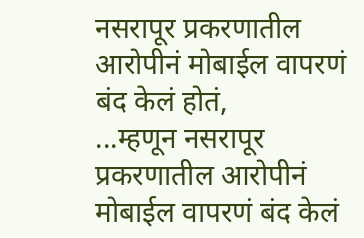नसरापूर प्रकरणातील आरोपीनं मोबाईल वापरणं बंद केलं होतं,
...म्हणून नसरापूर प्रकरणातील आरोपीनं मोबाईल वापरणं बंद केलं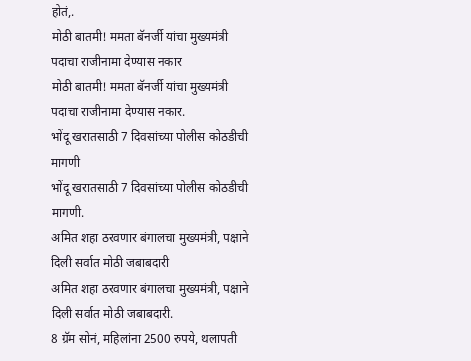होतं,.
मोठी बातमी! ममता बॅनर्जी यांचा मुख्यमंत्री पदाचा राजीनामा देण्यास नकार
मोठी बातमी! ममता बॅनर्जी यांचा मुख्यमंत्री पदाचा राजीनामा देण्यास नकार.
भोंदू खरातसाठी 7 दिवसांच्या पोलीस कोठडीची मागणी
भोंदू खरातसाठी 7 दिवसांच्या पोलीस कोठडीची मागणी.
अमित शहा ठरवणार बंगालचा मुख्यमंत्री, पक्षाने दिली सर्वात मोठी जबाबदारी
अमित शहा ठरवणार बंगालचा मुख्यमंत्री, पक्षाने दिली सर्वात मोठी जबाबदारी.
8 ग्रॅम सोनं, महिलांना 2500 रुपये, थलापती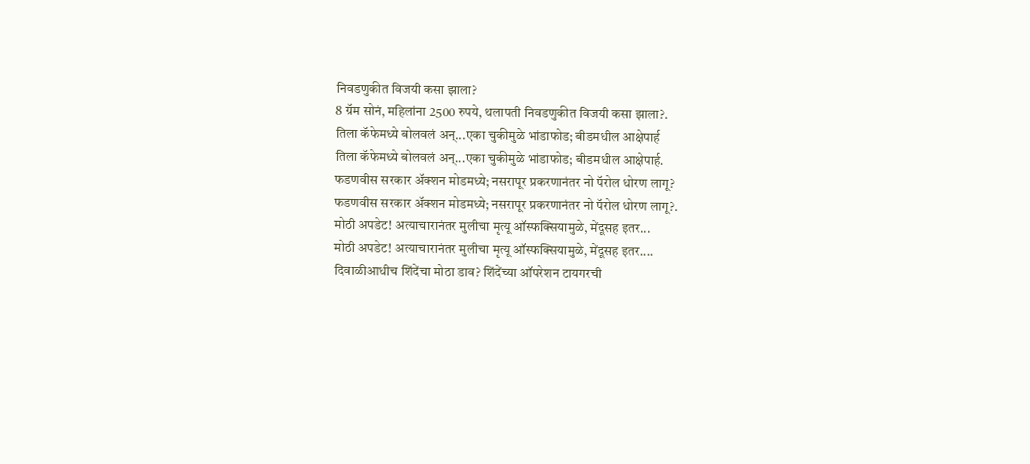निवडणुकीत विजयी कसा झाला?
8 ग्रॅम सोनं, महिलांना 2500 रुपये, थलापती निवडणुकीत विजयी कसा झाला?.
तिला कॅफेमध्ये बोलवलं अन्...एका चुकीमुळे भांडाफोड; बीडमधील आक्षेपार्ह
तिला कॅफेमध्ये बोलवलं अन्...एका चुकीमुळे भांडाफोड; बीडमधील आक्षेपार्ह.
फडणवीस सरकार अ‍ॅक्शन मोडमध्ये; नसरापूर प्रकरणानंतर नो पॅरोल धोरण लागू?
फडणवीस सरकार अ‍ॅक्शन मोडमध्ये; नसरापूर प्रकरणानंतर नो पॅरोल धोरण लागू?.
मोठी अपडेट! अत्याचारानंतर मुलीचा मृत्यू ऑस्फक्सियामुळे, मेंदूसह इतर...
मोठी अपडेट! अत्याचारानंतर मुलीचा मृत्यू ऑस्फक्सियामुळे, मेंदूसह इतर....
दिवाळीआधीच शिंदेंचा मोठा डाव? शिंदेंच्या ऑपरेशन टायगरची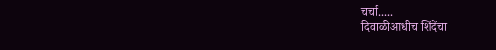चर्चा.....
दिवाळीआधीच शिंदेंचा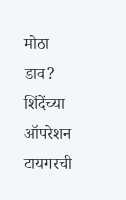मोठा डाव? शिंदेंच्या ऑपरेशन टायगरची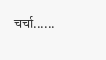चर्चा......